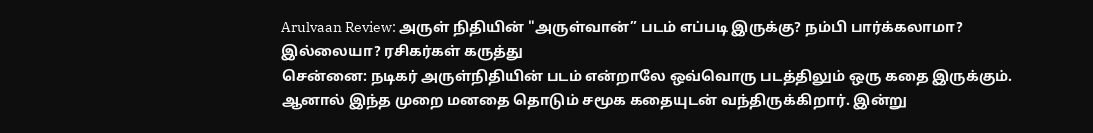Arulvaan Review: அருள் நிதியின் "அருள்வான்” படம் எப்படி இருக்கு? நம்பி பார்க்கலாமா? இல்லையா? ரசிகர்கள் கருத்து
சென்னை: நடிகர் அருள்நிதியின் படம் என்றாலே ஒவ்வொரு படத்திலும் ஒரு கதை இருக்கும். ஆனால் இந்த முறை மனதை தொடும் சமூக கதையுடன் வந்திருக்கிறார். இன்று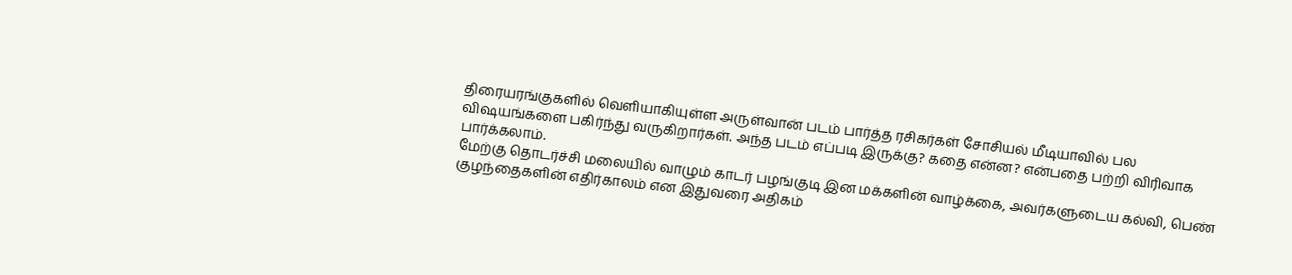திரையரங்குகளில் வெளியாகியுள்ள அருள்வான் படம் பார்த்த ரசிகர்கள் சோசியல் மீடியாவில் பல விஷயங்களை பகிர்ந்து வருகிறார்கள். அந்த படம் எப்படி இருக்கு? கதை என்ன? என்பதை பற்றி விரிவாக பார்க்கலாம்.
மேற்கு தொடர்ச்சி மலையில் வாழும் காடர் பழங்குடி இன மக்களின் வாழ்க்கை, அவர்களுடைய கல்வி, பெண் குழந்தைகளின் எதிர்காலம் என இதுவரை அதிகம்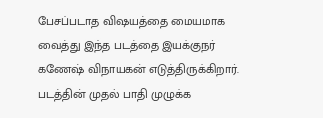பேசப்படாத விஷயத்தை மையமாக வைத்து இந்த படத்தை இயக்குநர் கணேஷ் விநாயகன் எடுத்திருக்கிறார். படத்தின் முதல் பாதி முழுக்க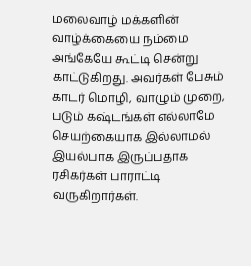மலைவாழ் மக்களின் வாழ்க்கையை நம்மை அங்கேயே கூட்டி சென்று காட்டுகிறது. அவர்கள் பேசும் காடர் மொழி, வாழும் முறை, படும் கஷ்டங்கள் எல்லாமே செயற்கையாக இல்லாமல் இயல்பாக இருப்பதாக ரசிகர்கள் பாராட்டி வருகிறார்கள்.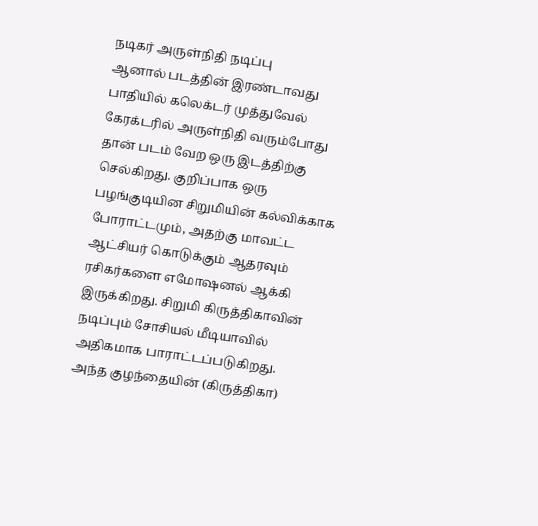நடிகர் அருள்நிதி நடிப்பு
ஆனால் படத்தின் இரண்டாவது பாதியில் கலெக்டர் முத்துவேல் கேரக்டரில் அருள்நிதி வரும்போது தான் படம் வேற ஒரு இடத்திற்கு செல்கிறது. குறிப்பாக ஒரு பழங்குடியின சிறுமியின் கல்விக்காக போராட்டமும், அதற்கு மாவட்ட ஆட்சியர் கொடுக்கும் ஆதரவும் ரசிகர்களை எமோஷனல் ஆக்கி இருக்கிறது. சிறுமி கிருத்திகாவின் நடிப்பும் சோசியல் மீடியாவில் அதிகமாக பாராட்டப்படுகிறது.
அந்த குழந்தையின் (கிருத்திகா)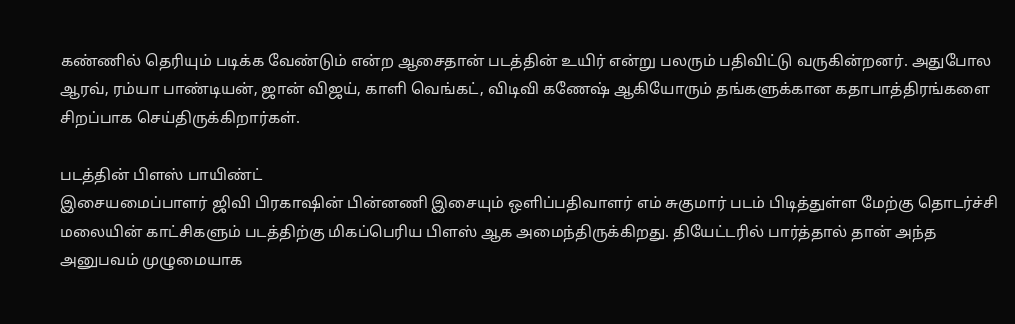கண்ணில் தெரியும் படிக்க வேண்டும் என்ற ஆசைதான் படத்தின் உயிர் என்று பலரும் பதிவிட்டு வருகின்றனர். அதுபோல ஆரவ், ரம்யா பாண்டியன், ஜான் விஜய், காளி வெங்கட், விடிவி கணேஷ் ஆகியோரும் தங்களுக்கான கதாபாத்திரங்களை சிறப்பாக செய்திருக்கிறார்கள்.

படத்தின் பிளஸ் பாயிண்ட்
இசையமைப்பாளர் ஜிவி பிரகாஷின் பின்னணி இசையும் ஒளிப்பதிவாளர் எம் சுகுமார் படம் பிடித்துள்ள மேற்கு தொடர்ச்சி மலையின் காட்சிகளும் படத்திற்கு மிகப்பெரிய பிளஸ் ஆக அமைந்திருக்கிறது. தியேட்டரில் பார்த்தால் தான் அந்த அனுபவம் முழுமையாக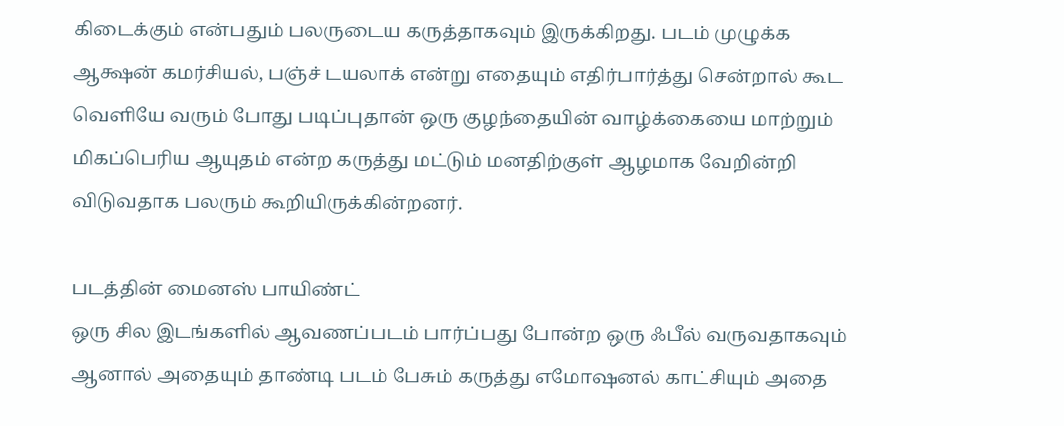கிடைக்கும் என்பதும் பலருடைய கருத்தாகவும் இருக்கிறது. படம் முழுக்க ஆக்ஷன் கமர்சியல், பஞ்ச் டயலாக் என்று எதையும் எதிர்பார்த்து சென்றால் கூட வெளியே வரும் போது படிப்புதான் ஒரு குழந்தையின் வாழ்க்கையை மாற்றும் மிகப்பெரிய ஆயுதம் என்ற கருத்து மட்டும் மனதிற்குள் ஆழமாக வேறின்றி விடுவதாக பலரும் கூறியிருக்கின்றனர்.

படத்தின் மைனஸ் பாயிண்ட்
ஒரு சில இடங்களில் ஆவணப்படம் பார்ப்பது போன்ற ஒரு ஃபீல் வருவதாகவும் ஆனால் அதையும் தாண்டி படம் பேசும் கருத்து எமோஷனல் காட்சியும் அதை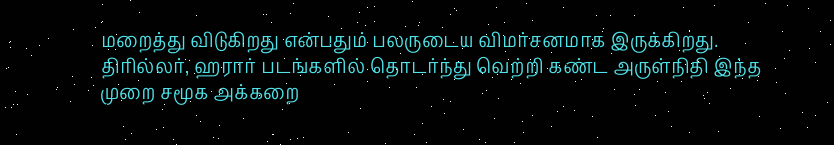மறைத்து விடுகிறது என்பதும் பலருடைய விமர்சனமாக இருக்கிறது. திரில்லர், ஹரார் படங்களில் தொடர்ந்து வெற்றி கண்ட அருள்நிதி இந்த முறை சமூக அக்கறை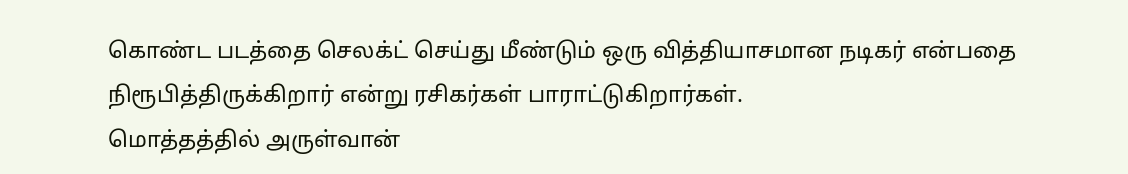கொண்ட படத்தை செலக்ட் செய்து மீண்டும் ஒரு வித்தியாசமான நடிகர் என்பதை நிரூபித்திருக்கிறார் என்று ரசிகர்கள் பாராட்டுகிறார்கள்.
மொத்தத்தில் அருள்வான்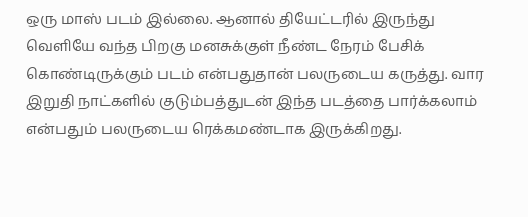ஒரு மாஸ் படம் இல்லை. ஆனால் தியேட்டரில் இருந்து வெளியே வந்த பிறகு மனசுக்குள் நீண்ட நேரம் பேசிக் கொண்டிருக்கும் படம் என்பதுதான் பலருடைய கருத்து. வார இறுதி நாட்களில் குடும்பத்துடன் இந்த படத்தை பார்க்கலாம் என்பதும் பலருடைய ரெக்கமண்டாக இருக்கிறது.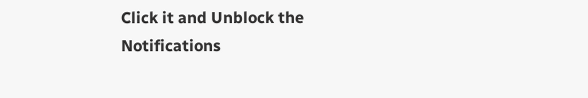Click it and Unblock the Notifications